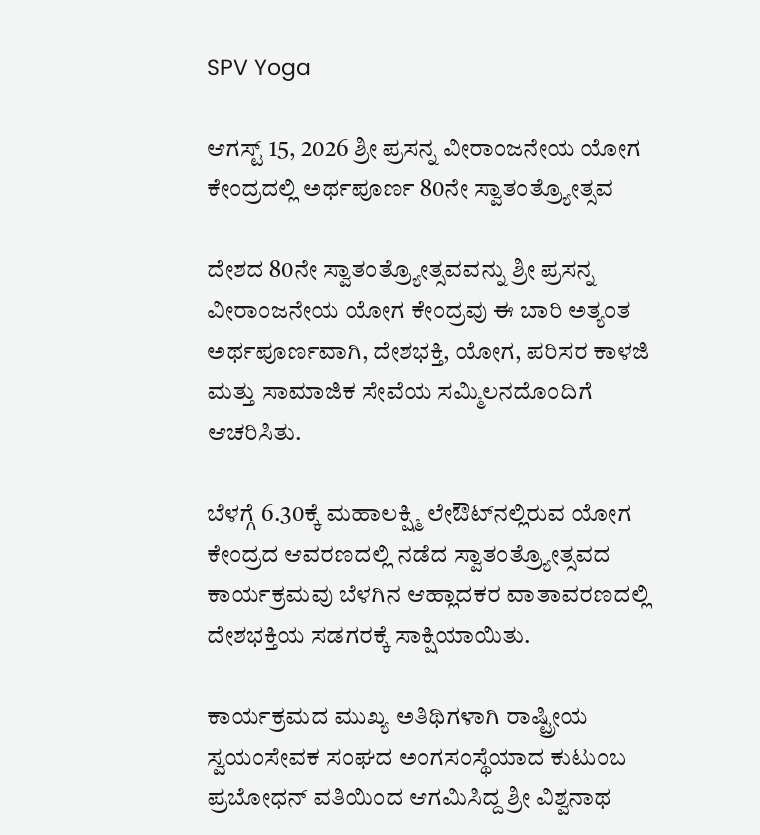SPV Yoga

ಆಗಸ್ಟ್ 15, 2026 ಶ್ರೀ ಪ್ರಸನ್ನ ವೀರಾಂಜನೇಯ ಯೋಗ ಕೇಂದ್ರದಲ್ಲಿ ಅರ್ಥಪೂರ್ಣ 80ನೇ ಸ್ವಾತಂತ್ರ್ಯೋತ್ಸವ

ದೇಶದ 80ನೇ ಸ್ವಾತಂತ್ರ್ಯೋತ್ಸವವನ್ನು ಶ್ರೀ ಪ್ರಸನ್ನ ವೀರಾಂಜನೇಯ ಯೋಗ ಕೇಂದ್ರವು ಈ ಬಾರಿ ಅತ್ಯಂತ ಅರ್ಥಪೂರ್ಣವಾಗಿ, ದೇಶಭಕ್ತಿ, ಯೋಗ, ಪರಿಸರ ಕಾಳಜಿ ಮತ್ತು ಸಾಮಾಜಿಕ ಸೇವೆಯ ಸಮ್ಮಿಲನದೊಂದಿಗೆ ಆಚರಿಸಿತು.

ಬೆಳಗ್ಗೆ 6.30ಕ್ಕೆ ಮಹಾಲಕ್ಷ್ಮಿ ಲೇಔಟ್‌ನಲ್ಲಿರುವ ಯೋಗ ಕೇಂದ್ರದ ಆವರಣದಲ್ಲಿ ನಡೆದ ಸ್ವಾತಂತ್ರ್ಯೋತ್ಸವದ ಕಾರ್ಯಕ್ರಮವು ಬೆಳಗಿನ ಆಹ್ಲಾದಕರ ವಾತಾವರಣದಲ್ಲಿ ದೇಶಭಕ್ತಿಯ ಸಡಗರಕ್ಕೆ ಸಾಕ್ಷಿಯಾಯಿತು.

ಕಾರ್ಯಕ್ರಮದ ಮುಖ್ಯ ಅತಿಥಿಗಳಾಗಿ ರಾಷ್ಟ್ರೀಯ ಸ್ವಯಂಸೇವಕ ಸಂಘದ ಅಂಗಸಂಸ್ಥೆಯಾದ ಕುಟುಂಬ ಪ್ರಬೋಧನ್ ವತಿಯಿಂದ ಆಗಮಿಸಿದ್ದ ಶ್ರೀ ವಿಶ್ವನಾಥ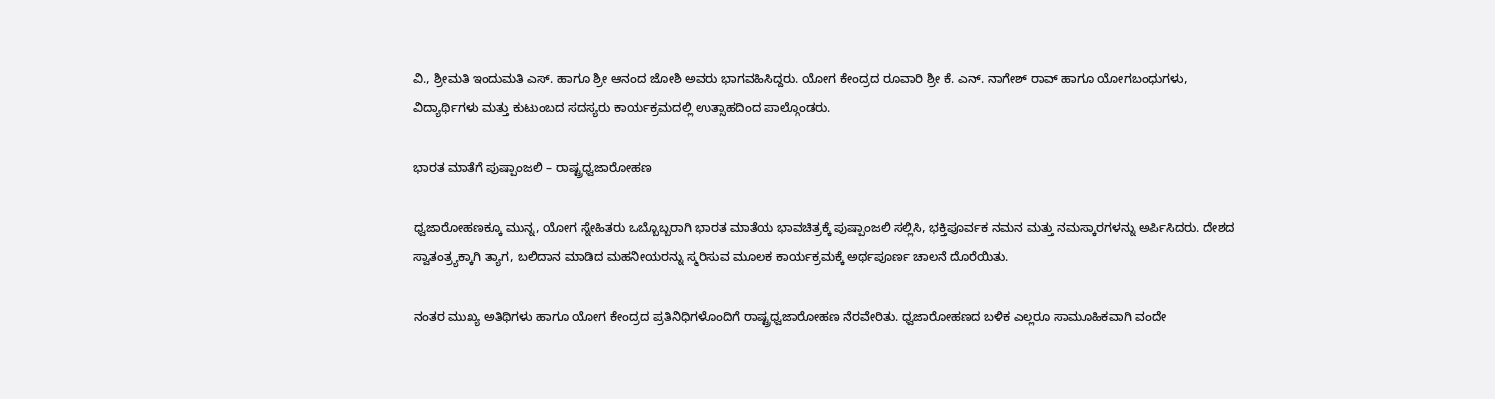ವಿ., ಶ್ರೀಮತಿ ಇಂದುಮತಿ ಎಸ್. ಹಾಗೂ ಶ್ರೀ ಆನಂದ ಜೋಶಿ ಅವರು ಭಾಗವಹಿಸಿದ್ದರು. ಯೋಗ ಕೇಂದ್ರದ ರೂವಾರಿ ಶ್ರೀ ಕೆ. ಎನ್. ನಾಗೇಶ್ ರಾವ್ ಹಾಗೂ ಯೋಗಬಂಧುಗಳು, ವಿದ್ಯಾರ್ಥಿಗಳು ಮತ್ತು ಕುಟುಂಬದ ಸದಸ್ಯರು ಕಾರ್ಯಕ್ರಮದಲ್ಲಿ ಉತ್ಸಾಹದಿಂದ ಪಾಲ್ಗೊಂಡರು.

ಭಾರತ ಮಾತೆಗೆ ಪುಷ್ಪಾಂಜಲಿ – ರಾಷ್ಟ್ರಧ್ವಜಾರೋಹಣ

ಧ್ವಜಾರೋಹಣಕ್ಕೂ ಮುನ್ನ, ಯೋಗ ಸ್ನೇಹಿತರು ಒಬ್ಬೊಬ್ಬರಾಗಿ ಭಾರತ ಮಾತೆಯ ಭಾವಚಿತ್ರಕ್ಕೆ ಪುಷ್ಪಾಂಜಲಿ ಸಲ್ಲಿಸಿ, ಭಕ್ತಿಪೂರ್ವಕ ನಮನ ಮತ್ತು ನಮಸ್ಕಾರಗಳನ್ನು ಅರ್ಪಿಸಿದರು. ದೇಶದ ಸ್ವಾತಂತ್ರ್ಯಕ್ಕಾಗಿ ತ್ಯಾಗ, ಬಲಿದಾನ ಮಾಡಿದ ಮಹನೀಯರನ್ನು ಸ್ಮರಿಸುವ ಮೂಲಕ ಕಾರ್ಯಕ್ರಮಕ್ಕೆ ಅರ್ಥಪೂರ್ಣ ಚಾಲನೆ ದೊರೆಯಿತು.

ನಂತರ ಮುಖ್ಯ ಅತಿಥಿಗಳು ಹಾಗೂ ಯೋಗ ಕೇಂದ್ರದ ಪ್ರತಿನಿಧಿಗಳೊಂದಿಗೆ ರಾಷ್ಟ್ರಧ್ವಜಾರೋಹಣ ನೆರವೇರಿತು. ಧ್ವಜಾರೋಹಣದ ಬಳಿಕ ಎಲ್ಲರೂ ಸಾಮೂಹಿಕವಾಗಿ ವಂದೇ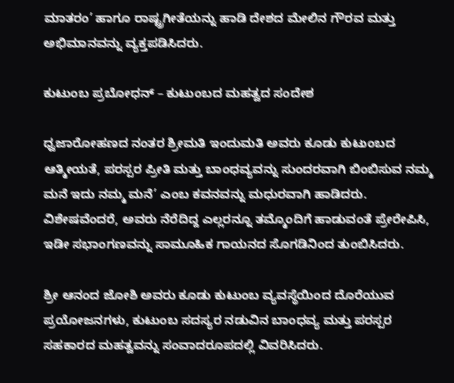ಮಾತರಂ’ ಹಾಗೂ ರಾಷ್ಟ್ರಗೀತೆಯನ್ನು ಹಾಡಿ ದೇಶದ ಮೇಲಿನ ಗೌರವ ಮತ್ತು ಅಭಿಮಾನವನ್ನು ವ್ಯಕ್ತಪಡಿಸಿದರು.

ಕುಟುಂಬ ಪ್ರಬೋಧನ್ – ಕುಟುಂಬದ ಮಹತ್ವದ ಸಂದೇಶ

ಧ್ವಜಾರೋಹಣದ ನಂತರ ಶ್ರೀಮತಿ ಇಂದುಮತಿ ಅವರು ಕೂಡು ಕುಟುಂಬದ ಆತ್ಮೀಯತೆ, ಪರಸ್ಪರ ಪ್ರೀತಿ ಮತ್ತು ಬಾಂಧವ್ಯವನ್ನು ಸುಂದರವಾಗಿ ಬಿಂಬಿಸುವ ನಮ್ಮ ಮನೆ ಇದು ನಮ್ಮ ಮನೆ’ ಎಂಬ ಕವನವನ್ನು ಮಧುರವಾಗಿ ಹಾಡಿದರು. ವಿಶೇಷವೆಂದರೆ, ಅವರು ನೆರೆದಿದ್ದ ಎಲ್ಲರನ್ನೂ ತಮ್ಮೊಂದಿಗೆ ಹಾಡುವಂತೆ ಪ್ರೇರೇಪಿಸಿ, ಇಡೀ ಸಭಾಂಗಣವನ್ನು ಸಾಮೂಹಿಕ ಗಾಯನದ ಸೊಗಡಿನಿಂದ ತುಂಬಿಸಿದರು.

ಶ್ರೀ ಆನಂದ ಜೋಶಿ ಅವರು ಕೂಡು ಕುಟುಂಬ ವ್ಯವಸ್ಥೆಯಿಂದ ದೊರೆಯುವ ಪ್ರಯೋಜನಗಳು, ಕುಟುಂಬ ಸದಸ್ಯರ ನಡುವಿನ ಬಾಂಧವ್ಯ ಮತ್ತು ಪರಸ್ಪರ ಸಹಕಾರದ ಮಹತ್ವವನ್ನು ಸಂವಾದರೂಪದಲ್ಲಿ ವಿವರಿಸಿದರು.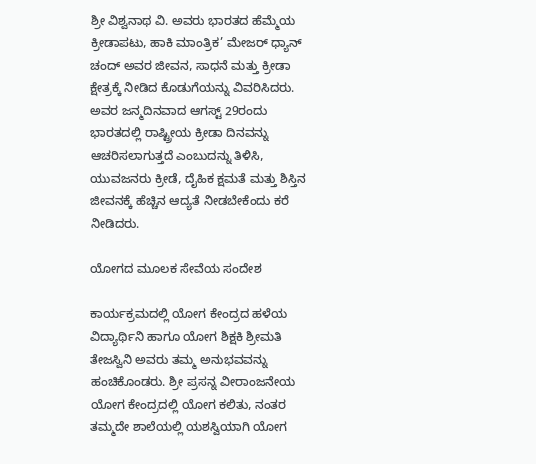ಶ್ರೀ ವಿಶ್ವನಾಥ ವಿ. ಅವರು ಭಾರತದ ಹೆಮ್ಮೆಯ ಕ್ರೀಡಾಪಟು, ಹಾಕಿ ಮಾಂತ್ರಿಕ’ ಮೇಜರ್ ಧ್ಯಾನ್ ಚಂದ್ ಅವರ ಜೀವನ, ಸಾಧನೆ ಮತ್ತು ಕ್ರೀಡಾ ಕ್ಷೇತ್ರಕ್ಕೆ ನೀಡಿದ ಕೊಡುಗೆಯನ್ನು ವಿವರಿಸಿದರು. ಅವರ ಜನ್ಮದಿನವಾದ ಆಗಸ್ಟ್ 29ರಂದು ಭಾರತದಲ್ಲಿ ರಾಷ್ಟ್ರೀಯ ಕ್ರೀಡಾ ದಿನವನ್ನು ಆಚರಿಸಲಾಗುತ್ತದೆ ಎಂಬುದನ್ನು ತಿಳಿಸಿ, ಯುವಜನರು ಕ್ರೀಡೆ, ದೈಹಿಕ ಕ್ಷಮತೆ ಮತ್ತು ಶಿಸ್ತಿನ ಜೀವನಕ್ಕೆ ಹೆಚ್ಚಿನ ಆದ್ಯತೆ ನೀಡಬೇಕೆಂದು ಕರೆ ನೀಡಿದರು.

ಯೋಗದ ಮೂಲಕ ಸೇವೆಯ ಸಂದೇಶ

ಕಾರ್ಯಕ್ರಮದಲ್ಲಿ ಯೋಗ ಕೇಂದ್ರದ ಹಳೆಯ ವಿದ್ಯಾರ್ಥಿನಿ ಹಾಗೂ ಯೋಗ ಶಿಕ್ಷಕಿ ಶ್ರೀಮತಿ ತೇಜಸ್ವಿನಿ ಅವರು ತಮ್ಮ ಅನುಭವವನ್ನು ಹಂಚಿಕೊಂಡರು. ಶ್ರೀ ಪ್ರಸನ್ನ ವೀರಾಂಜನೇಯ ಯೋಗ ಕೇಂದ್ರದಲ್ಲಿ ಯೋಗ ಕಲಿತು, ನಂತರ ತಮ್ಮದೇ ಶಾಲೆಯಲ್ಲಿ ಯಶಸ್ವಿಯಾಗಿ ಯೋಗ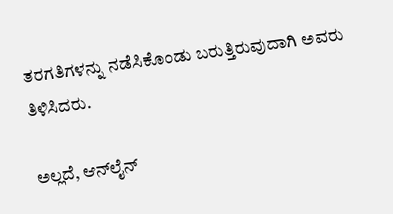ತರಗತಿಗಳನ್ನು ನಡೆಸಿಕೊಂಡು ಬರುತ್ತಿರುವುದಾಗಿ ಅವರು ತಿಳಿಸಿದರು.

ಅಲ್ಲದೆ, ಆನ್‌ಲೈನ್‌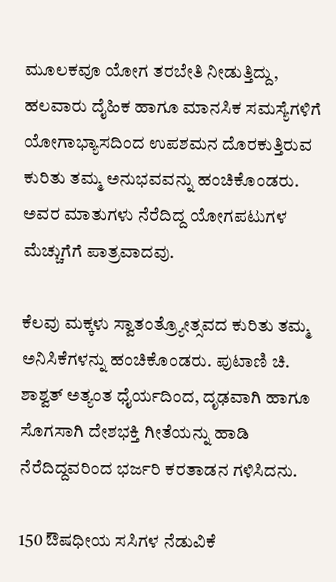ಮೂಲಕವೂ ಯೋಗ ತರಬೇತಿ ನೀಡುತ್ತಿದ್ದು, ಹಲವಾರು ದೈಹಿಕ ಹಾಗೂ ಮಾನಸಿಕ ಸಮಸ್ಯೆಗಳಿಗೆ ಯೋಗಾಭ್ಯಾಸದಿಂದ ಉಪಶಮನ ದೊರಕುತ್ತಿರುವ ಕುರಿತು ತಮ್ಮ ಅನುಭವವನ್ನು ಹಂಚಿಕೊಂಡರು. ಅವರ ಮಾತುಗಳು ನೆರೆದಿದ್ದ ಯೋಗಪಟುಗಳ ಮೆಚ್ಚುಗೆಗೆ ಪಾತ್ರವಾದವು.

ಕೆಲವು ಮಕ್ಕಳು ಸ್ವಾತಂತ್ರ್ಯೋತ್ಸವದ ಕುರಿತು ತಮ್ಮ ಅನಿಸಿಕೆಗಳನ್ನು ಹಂಚಿಕೊಂಡರು. ಪುಟಾಣಿ ಚಿ. ಶಾಶ್ವತ್ ಅತ್ಯಂತ ಧೈರ್ಯದಿಂದ, ದೃಢವಾಗಿ ಹಾಗೂ ಸೊಗಸಾಗಿ ದೇಶಭಕ್ತಿ ಗೀತೆಯನ್ನು ಹಾಡಿ ನೆರೆದಿದ್ದವರಿಂದ ಭರ್ಜರಿ ಕರತಾಡನ ಗಳಿಸಿದನು.

150 ಔಷಧೀಯ ಸಸಿಗಳ ನೆಡುವಿಕೆ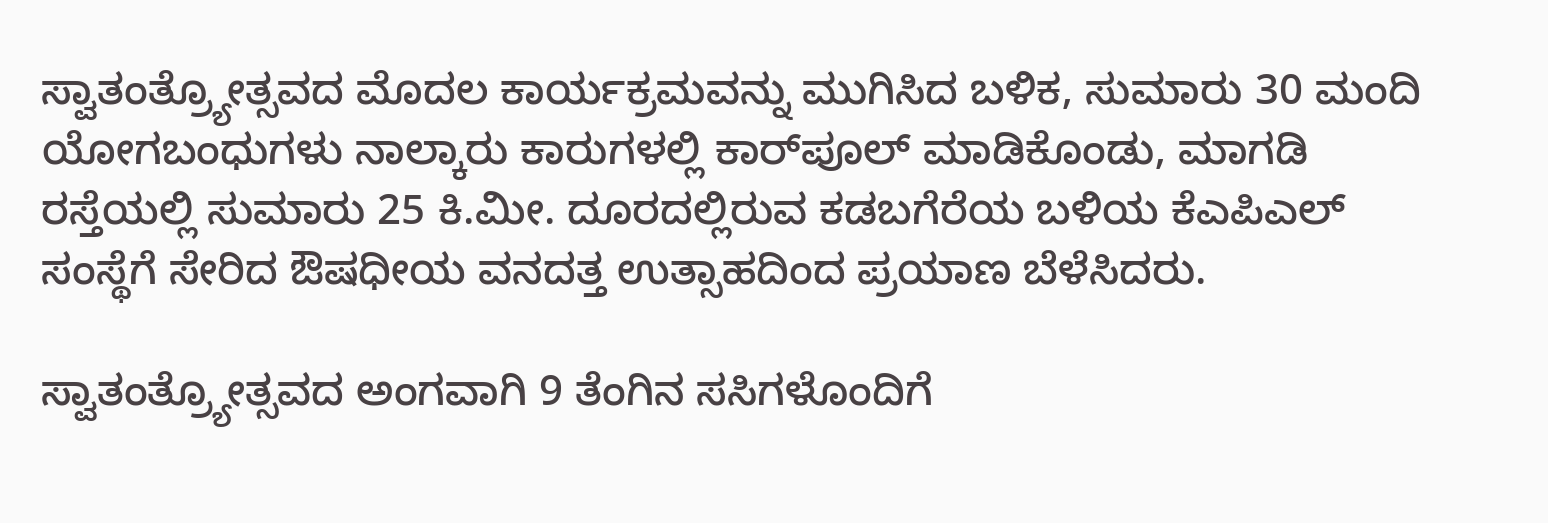ಸ್ವಾತಂತ್ರ್ಯೋತ್ಸವದ ಮೊದಲ ಕಾರ್ಯಕ್ರಮವನ್ನು ಮುಗಿಸಿದ ಬಳಿಕ, ಸುಮಾರು 30 ಮಂದಿ ಯೋಗಬಂಧುಗಳು ನಾಲ್ಕಾರು ಕಾರುಗಳಲ್ಲಿ ಕಾರ್‌ಪೂಲ್ ಮಾಡಿಕೊಂಡು, ಮಾಗಡಿ ರಸ್ತೆಯಲ್ಲಿ ಸುಮಾರು 25 ಕಿ.ಮೀ. ದೂರದಲ್ಲಿರುವ ಕಡಬಗೆರೆಯ ಬಳಿಯ ಕೆಎಪಿಎಲ್ ಸಂಸ್ಥೆಗೆ ಸೇರಿದ ಔಷಧೀಯ ವನದತ್ತ ಉತ್ಸಾಹದಿಂದ ಪ್ರಯಾಣ ಬೆಳೆಸಿದರು.

ಸ್ವಾತಂತ್ರ್ಯೋತ್ಸವದ ಅಂಗವಾಗಿ 9 ತೆಂಗಿನ ಸಸಿಗಳೊಂದಿಗೆ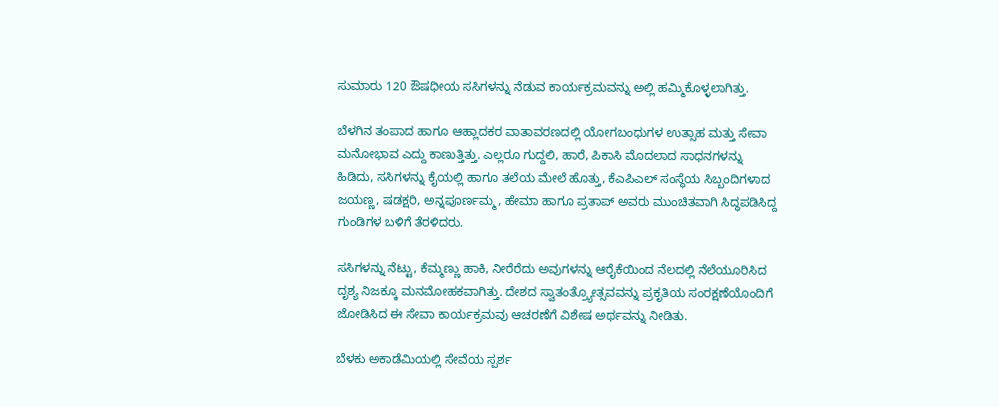ಸುಮಾರು 120 ಔಷಧೀಯ ಸಸಿಗಳನ್ನು ನೆಡುವ ಕಾರ್ಯಕ್ರಮವನ್ನು ಅಲ್ಲಿ ಹಮ್ಮಿಕೊಳ್ಳಲಾಗಿತ್ತು.

ಬೆಳಗಿನ ತಂಪಾದ ಹಾಗೂ ಆಹ್ಲಾದಕರ ವಾತಾವರಣದಲ್ಲಿ ಯೋಗಬಂಧುಗಳ ಉತ್ಸಾಹ ಮತ್ತು ಸೇವಾ ಮನೋಭಾವ ಎದ್ದು ಕಾಣುತ್ತಿತ್ತು. ಎಲ್ಲರೂ ಗುದ್ದಲಿ, ಹಾರೆ, ಪಿಕಾಸಿ ಮೊದಲಾದ ಸಾಧನಗಳನ್ನು ಹಿಡಿದು, ಸಸಿಗಳನ್ನು ಕೈಯಲ್ಲಿ ಹಾಗೂ ತಲೆಯ ಮೇಲೆ ಹೊತ್ತು, ಕೆಎಪಿಎಲ್ ಸಂಸ್ಥೆಯ ಸಿಬ್ಬಂದಿಗಳಾದ ಜಯಣ್ಣ, ಷಡಕ್ಷರಿ, ಅನ್ನಪೂರ್ಣಮ್ಮ, ಹೇಮಾ ಹಾಗೂ ಪ್ರತಾಪ್ ಅವರು ಮುಂಚಿತವಾಗಿ ಸಿದ್ಧಪಡಿಸಿದ್ದ ಗುಂಡಿಗಳ ಬಳಿಗೆ ತೆರಳಿದರು.

ಸಸಿಗಳನ್ನು ನೆಟ್ಟು, ಕೆಮ್ಮಣ್ಣು ಹಾಕಿ, ನೀರೆರೆದು ಅವುಗಳನ್ನು ಆರೈಕೆಯಿಂದ ನೆಲದಲ್ಲಿ ನೆಲೆಯೂರಿಸಿದ ದೃಶ್ಯ ನಿಜಕ್ಕೂ ಮನಮೋಹಕವಾಗಿತ್ತು. ದೇಶದ ಸ್ವಾತಂತ್ರ್ಯೋತ್ಸವವನ್ನು ಪ್ರಕೃತಿಯ ಸಂರಕ್ಷಣೆಯೊಂದಿಗೆ ಜೋಡಿಸಿದ ಈ ಸೇವಾ ಕಾರ್ಯಕ್ರಮವು ಆಚರಣೆಗೆ ವಿಶೇಷ ಅರ್ಥವನ್ನು ನೀಡಿತು.

ಬೆಳಕು ಅಕಾಡೆಮಿಯಲ್ಲಿ ಸೇವೆಯ ಸ್ಪರ್ಶ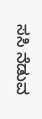ಸಸಿ ನೆಡುವ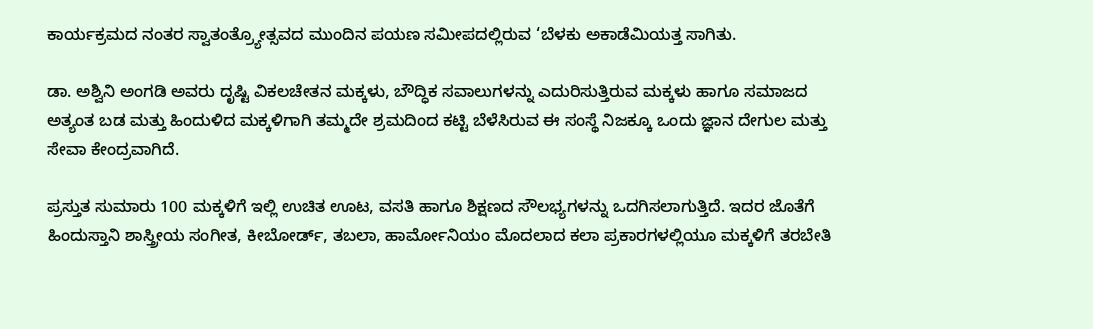ಕಾರ್ಯಕ್ರಮದ ನಂತರ ಸ್ವಾತಂತ್ರ್ಯೋತ್ಸವದ ಮುಂದಿನ ಪಯಣ ಸಮೀಪದಲ್ಲಿರುವ ‘ಬೆಳಕು ಅಕಾಡೆಮಿಯತ್ತ ಸಾಗಿತು.

ಡಾ. ಅಶ್ವಿನಿ ಅಂಗಡಿ ಅವರು ದೃಷ್ಟಿ ವಿಕಲಚೇತನ ಮಕ್ಕಳು, ಬೌದ್ಧಿಕ ಸವಾಲುಗಳನ್ನು ಎದುರಿಸುತ್ತಿರುವ ಮಕ್ಕಳು ಹಾಗೂ ಸಮಾಜದ ಅತ್ಯಂತ ಬಡ ಮತ್ತು ಹಿಂದುಳಿದ ಮಕ್ಕಳಿಗಾಗಿ ತಮ್ಮದೇ ಶ್ರಮದಿಂದ ಕಟ್ಟಿ ಬೆಳೆಸಿರುವ ಈ ಸಂಸ್ಥೆ ನಿಜಕ್ಕೂ ಒಂದು ಜ್ಞಾನ ದೇಗುಲ ಮತ್ತು ಸೇವಾ ಕೇಂದ್ರವಾಗಿದೆ.

ಪ್ರಸ್ತುತ ಸುಮಾರು 100 ಮಕ್ಕಳಿಗೆ ಇಲ್ಲಿ ಉಚಿತ ಊಟ, ವಸತಿ ಹಾಗೂ ಶಿಕ್ಷಣದ ಸೌಲಭ್ಯಗಳನ್ನು ಒದಗಿಸಲಾಗುತ್ತಿದೆ. ಇದರ ಜೊತೆಗೆ ಹಿಂದುಸ್ತಾನಿ ಶಾಸ್ತ್ರೀಯ ಸಂಗೀತ, ಕೀಬೋರ್ಡ್, ತಬಲಾ, ಹಾರ್ಮೋನಿಯಂ ಮೊದಲಾದ ಕಲಾ ಪ್ರಕಾರಗಳಲ್ಲಿಯೂ ಮಕ್ಕಳಿಗೆ ತರಬೇತಿ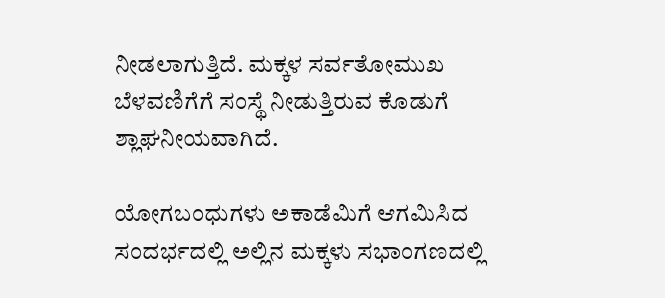ನೀಡಲಾಗುತ್ತಿದೆ. ಮಕ್ಕಳ ಸರ್ವತೋಮುಖ ಬೆಳವಣಿಗೆಗೆ ಸಂಸ್ಥೆ ನೀಡುತ್ತಿರುವ ಕೊಡುಗೆ ಶ್ಲಾಘನೀಯವಾಗಿದೆ.

ಯೋಗಬಂಧುಗಳು ಅಕಾಡೆಮಿಗೆ ಆಗಮಿಸಿದ ಸಂದರ್ಭದಲ್ಲಿ ಅಲ್ಲಿನ ಮಕ್ಕಳು ಸಭಾಂಗಣದಲ್ಲಿ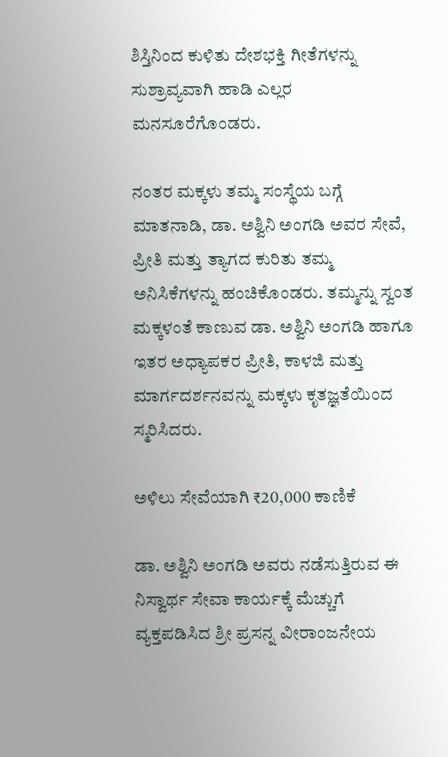ಶಿಸ್ತಿನಿಂದ ಕುಳಿತು ದೇಶಭಕ್ತಿ ಗೀತೆಗಳನ್ನು ಸುಶ್ರಾವ್ಯವಾಗಿ ಹಾಡಿ ಎಲ್ಲರ ಮನಸೂರೆಗೊಂಡರು.

ನಂತರ ಮಕ್ಕಳು ತಮ್ಮ ಸಂಸ್ಥೆಯ ಬಗ್ಗೆ ಮಾತನಾಡಿ, ಡಾ. ಅಶ್ವಿನಿ ಅಂಗಡಿ ಅವರ ಸೇವೆ, ಪ್ರೀತಿ ಮತ್ತು ತ್ಯಾಗದ ಕುರಿತು ತಮ್ಮ ಅನಿಸಿಕೆಗಳನ್ನು ಹಂಚಿಕೊಂಡರು. ತಮ್ಮನ್ನು ಸ್ವಂತ ಮಕ್ಕಳಂತೆ ಕಾಣುವ ಡಾ. ಅಶ್ವಿನಿ ಅಂಗಡಿ ಹಾಗೂ ಇತರ ಅಧ್ಯಾಪಕರ ಪ್ರೀತಿ, ಕಾಳಜಿ ಮತ್ತು ಮಾರ್ಗದರ್ಶನವನ್ನು ಮಕ್ಕಳು ಕೃತಜ್ಞತೆಯಿಂದ ಸ್ಮರಿಸಿದರು.

ಅಳಿಲು ಸೇವೆಯಾಗಿ ₹20,000 ಕಾಣಿಕೆ

ಡಾ. ಅಶ್ವಿನಿ ಅಂಗಡಿ ಅವರು ನಡೆಸುತ್ತಿರುವ ಈ ನಿಸ್ವಾರ್ಥ ಸೇವಾ ಕಾರ್ಯಕ್ಕೆ ಮೆಚ್ಚುಗೆ ವ್ಯಕ್ತಪಡಿಸಿದ ಶ್ರೀ ಪ್ರಸನ್ನ ವೀರಾಂಜನೇಯ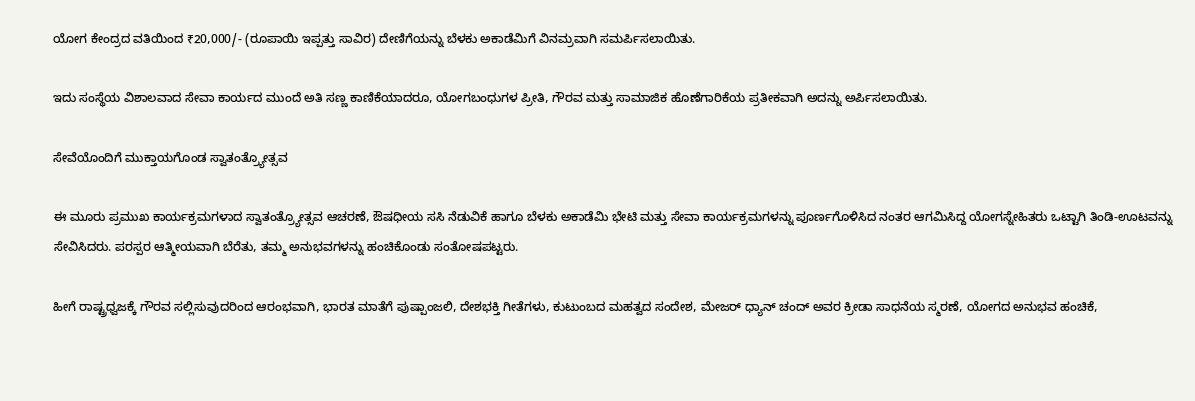ಯೋಗ ಕೇಂದ್ರದ ವತಿಯಿಂದ ₹20,000/- (ರೂಪಾಯಿ ಇಪ್ಪತ್ತು ಸಾವಿರ) ದೇಣಿಗೆಯನ್ನು ಬೆಳಕು ಅಕಾಡೆಮಿಗೆ ವಿನಮ್ರವಾಗಿ ಸಮರ್ಪಿಸಲಾಯಿತು.

ಇದು ಸಂಸ್ಥೆಯ ವಿಶಾಲವಾದ ಸೇವಾ ಕಾರ್ಯದ ಮುಂದೆ ಅತಿ ಸಣ್ಣ ಕಾಣಿಕೆಯಾದರೂ, ಯೋಗಬಂಧುಗಳ ಪ್ರೀತಿ, ಗೌರವ ಮತ್ತು ಸಾಮಾಜಿಕ ಹೊಣೆಗಾರಿಕೆಯ ಪ್ರತೀಕವಾಗಿ ಅದನ್ನು ಅರ್ಪಿಸಲಾಯಿತು.

ಸೇವೆಯೊಂದಿಗೆ ಮುಕ್ತಾಯಗೊಂಡ ಸ್ವಾತಂತ್ರ್ಯೋತ್ಸವ

ಈ ಮೂರು ಪ್ರಮುಖ ಕಾರ್ಯಕ್ರಮಗಳಾದ ಸ್ವಾತಂತ್ರ್ಯೋತ್ಸವ ಆಚರಣೆ, ಔಷಧೀಯ ಸಸಿ ನೆಡುವಿಕೆ ಹಾಗೂ ಬೆಳಕು ಅಕಾಡೆಮಿ ಭೇಟಿ ಮತ್ತು ಸೇವಾ ಕಾರ್ಯಕ್ರಮಗಳನ್ನು ಪೂರ್ಣಗೊಳಿಸಿದ ನಂತರ ಆಗಮಿಸಿದ್ದ ಯೋಗಸ್ನೇಹಿತರು ಒಟ್ಟಾಗಿ ತಿಂಡಿ-ಊಟವನ್ನು ಸೇವಿಸಿದರು. ಪರಸ್ಪರ ಆತ್ಮೀಯವಾಗಿ ಬೆರೆತು, ತಮ್ಮ ಅನುಭವಗಳನ್ನು ಹಂಚಿಕೊಂಡು ಸಂತೋಷಪಟ್ಟರು.

ಹೀಗೆ ರಾಷ್ಟ್ರಧ್ವಜಕ್ಕೆ ಗೌರವ ಸಲ್ಲಿಸುವುದರಿಂದ ಆರಂಭವಾಗಿ, ಭಾರತ ಮಾತೆಗೆ ಪುಷ್ಪಾಂಜಲಿ, ದೇಶಭಕ್ತಿ ಗೀತೆಗಳು, ಕುಟುಂಬದ ಮಹತ್ವದ ಸಂದೇಶ, ಮೇಜರ್ ಧ್ಯಾನ್ ಚಂದ್ ಅವರ ಕ್ರೀಡಾ ಸಾಧನೆಯ ಸ್ಮರಣೆ, ಯೋಗದ ಅನುಭವ ಹಂಚಿಕೆ,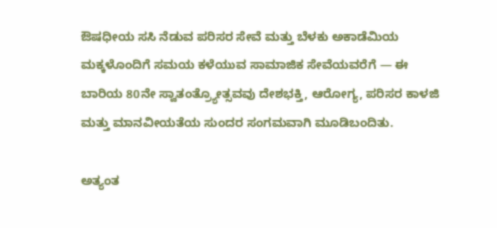ಔಷಧೀಯ ಸಸಿ ನೆಡುವ ಪರಿಸರ ಸೇವೆ ಮತ್ತು ಬೆಳಕು ಅಕಾಡೆಮಿಯ ಮಕ್ಕಳೊಂದಿಗೆ ಸಮಯ ಕಳೆಯುವ ಸಾಮಾಜಿಕ ಸೇವೆಯವರೆಗೆ — ಈ ಬಾರಿಯ 80ನೇ ಸ್ವಾತಂತ್ರ್ಯೋತ್ಸವವು ದೇಶಭಕ್ತಿ, ಆರೋಗ್ಯ, ಪರಿಸರ ಕಾಳಜಿ ಮತ್ತು ಮಾನವೀಯತೆಯ ಸುಂದರ ಸಂಗಮವಾಗಿ ಮೂಡಿಬಂದಿತು.

ಅತ್ಯಂತ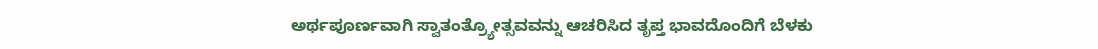ಅರ್ಥಪೂರ್ಣವಾಗಿ ಸ್ವಾತಂತ್ರ್ಯೋತ್ಸವವನ್ನು ಆಚರಿಸಿದ ತೃಪ್ತ ಭಾವದೊಂದಿಗೆ ಬೆಳಕು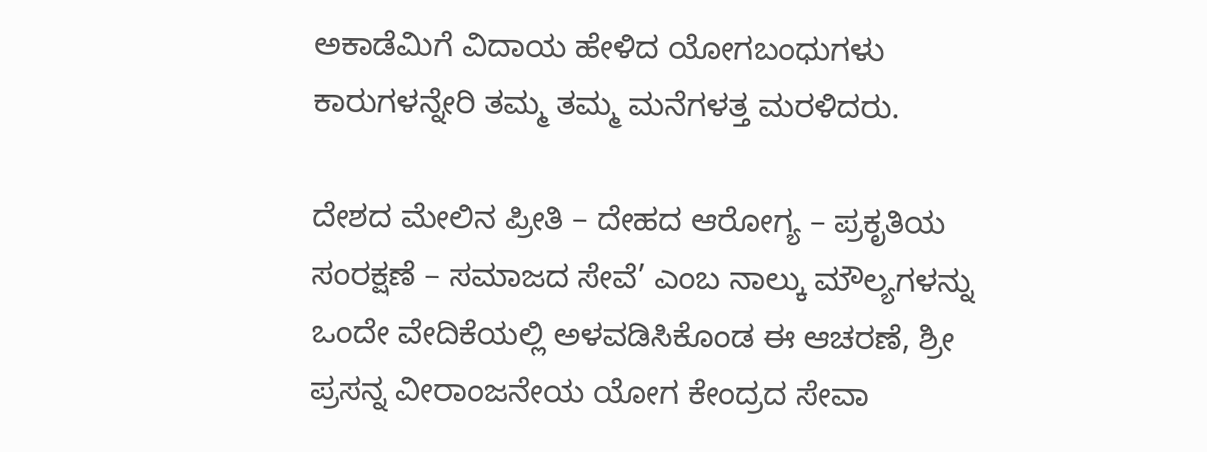ಅಕಾಡೆಮಿಗೆ ವಿದಾಯ ಹೇಳಿದ ಯೋಗಬಂಧುಗಳು ಕಾರುಗಳನ್ನೇರಿ ತಮ್ಮ ತಮ್ಮ ಮನೆಗಳತ್ತ ಮರಳಿದರು.

ದೇಶದ ಮೇಲಿನ ಪ್ರೀತಿ – ದೇಹದ ಆರೋಗ್ಯ – ಪ್ರಕೃತಿಯ ಸಂರಕ್ಷಣೆ – ಸಮಾಜದ ಸೇವೆ’ ಎಂಬ ನಾಲ್ಕು ಮೌಲ್ಯಗಳನ್ನು ಒಂದೇ ವೇದಿಕೆಯಲ್ಲಿ ಅಳವಡಿಸಿಕೊಂಡ ಈ ಆಚರಣೆ, ಶ್ರೀ ಪ್ರಸನ್ನ ವೀರಾಂಜನೇಯ ಯೋಗ ಕೇಂದ್ರದ ಸೇವಾ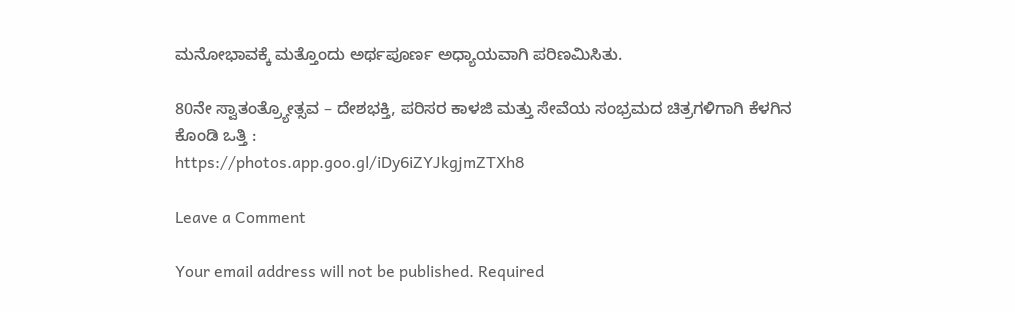ಮನೋಭಾವಕ್ಕೆ ಮತ್ತೊಂದು ಅರ್ಥಪೂರ್ಣ ಅಧ್ಯಾಯವಾಗಿ ಪರಿಣಮಿಸಿತು.

80ನೇ ಸ್ವಾತಂತ್ರ್ಯೋತ್ಸವ – ದೇಶಭಕ್ತಿ, ಪರಿಸರ ಕಾಳಜಿ ಮತ್ತು ಸೇವೆಯ ಸಂಭ್ರಮದ ಚಿತ್ರಗಳಿಗಾಗಿ ಕೆಳಗಿನ ಕೊಂಡಿ ಒತ್ತಿ :
https://photos.app.goo.gl/iDy6iZYJkgjmZTXh8

Leave a Comment

Your email address will not be published. Required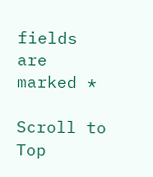fields are marked *

Scroll to Top